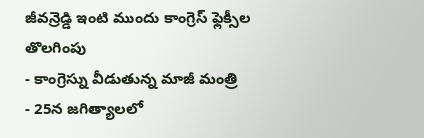జీవన్రెడ్డి ఇంటి ముందు కాంగ్రెస్ ఫ్లెక్సీల తొలగింపు
- కాంగ్రెస్ను వీడుతున్న మాజీ మంత్రి
- 25న జగిత్యాలలో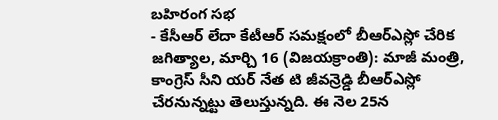బహిరంగ సభ
- కేసీఆర్ లేదా కేటీఆర్ సమక్షంలో బీఆర్ఎస్లో చేరిక
జగిత్యాల, మార్చి 16 (విజయక్రాంతి): మాజీ మంత్రి, కాంగ్రెస్ సీని యర్ నేత టి జీవన్రెడ్డి బీఆర్ఎస్లో చేరనున్నట్టు తెలుస్తున్నది. ఈ నెల 25న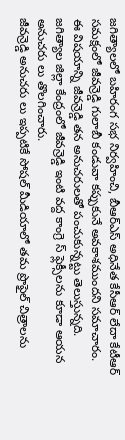జగిత్యాలలో బహిరంగ సభ నిర్వహించి, బీఆర్ఎస్ అధినేత కేసీఆర్ లేదా కేటీఆర్ సమక్షంలో జీవన్రెడ్డి గులాబీ కండువా కప్పుకునే అవకాశముందని సమాచారం. ఈ విషయాన్ని జీవన్రెడ్డి తన అనుచరులతో పంచుకున్నట్టు తెలుస్తున్నది. జగిత్యాల జిల్లా కేంద్రంలో జీవన్రెడ్డి ఇంటి వద్ద కాంగ్రె స్ ఫ్లెక్సీలను కూడా ఆయన అనుచరు లు తొలగించారు.
జీవన్రెడ్డి అనుచరు లు ఇప్పటికే సోషల్ మీడియాలో తమ ప్రొఫైల్ చిత్రాలను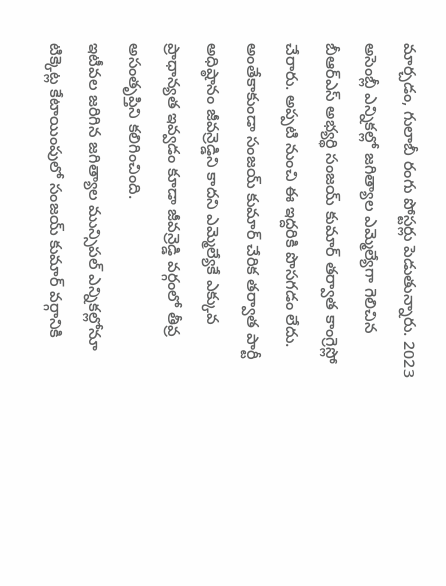మార్చడం, గులాబీ రంగు పోస్టర్లు పెడుతున్నారు. 2023 అసెంబ్లీ ఎన్నికల్లో జగిత్యాల ఎమ్మెల్యేగా గెలిచిన బీఆర్ఎస్ అభ్యర్థి సంజయ్ కుమార్ తర్వాత కాంగ్రెస్లో చేరారు. అప్పటి నుంచి ఈ ఇద్దరికి పొసగడం లేదు. అంతేకాకుండా సంజయ్ కుమార్ చేరిక తర్వాత పార్టీ అధిష్ఠానం జీవన్రెడ్డిని కాదని ఎమ్మెల్యేకే ఎక్కువ ప్రాధాన్యత ఇవ్వడం కూడా జీవన్రెడ్డి వర్గంలో తీవ్ర అసంతృప్తిని కలిగించింది.
ఇటీవల జరిగిన జగిత్యాల మున్సిపల్ ఎన్నికల్లోనూ టిక్కెట్ల కేటాయింపులో సంజయ్ కుమార్ వర్గానికి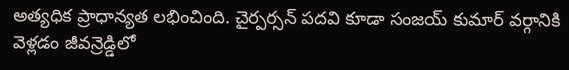అత్యధిక ప్రాధాన్యత లభించింది. చైర్పర్సన్ పదవి కూడా సంజయ్ కుమార్ వర్గానికి వెళ్లడం జీవన్రెడ్డిలో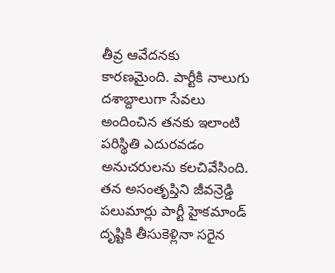తీవ్ర ఆవేదనకు కారణమైంది. పార్టీకి నాలుగు దశాబ్దాలుగా సేవలు అందించిన తనకు ఇలాంటి పరిస్థితి ఎదురవడం అనుచరులను కలచివేసింది.
తన అసంతృప్తిని జీవన్రెడ్డి పలుమార్లు పార్టీ హైకమాండ్ దృష్టికి తీసుకెళ్లినా సరైన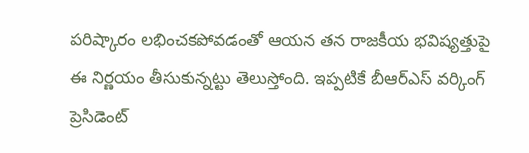పరిష్కారం లభించకపోవడంతో ఆయన తన రాజకీయ భవిష్యత్తుపై ఈ నిర్ణయం తీసుకున్నట్టు తెలుస్తోంది. ఇప్పటికే బీఆర్ఎస్ వర్కింగ్ ప్రెసిడెంట్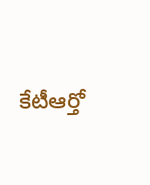కేటీఆర్తో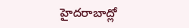హైదరాబాద్లో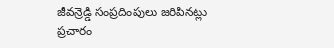జీవన్రెడ్డి సంప్రదింపులు జరిపినట్లు ప్రచారం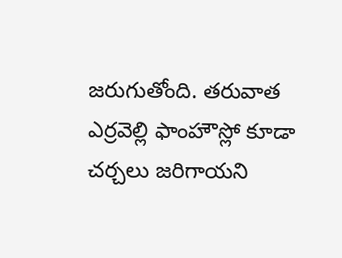జరుగుతోంది. తరువాత ఎర్రవెల్లి ఫాంహౌస్లో కూడా చర్చలు జరిగాయని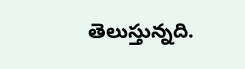తెలుస్తున్నది.